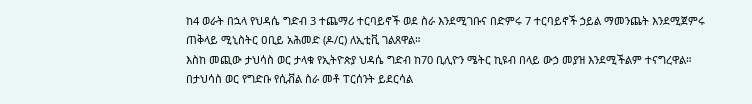ከ4 ወራት በኋላ የህዳሴ ግድብ 3 ተጨማሪ ተርባይኖች ወደ ስራ እንደሚገቡና በድምሩ 7 ተርባይኖች ኃይል ማመንጨት እንደሚጀምሩ ጠቅላይ ሚኒስትር ዐቢይ አሕመድ (ዶ/ር) ለኢቲቪ ገልጸዋል።
እስከ መጪው ታህሳስ ወር ታላቁ የኢትዮጵያ ህዳሴ ግድብ ከ70 ቢሊዮን ሜትር ኪዩብ በላይ ውኃ መያዝ እንደሚችልም ተናግረዋል።
በታህሳስ ወር የግድቡ የሲቭል ስራ መቶ ፐርሰንት ይደርሳል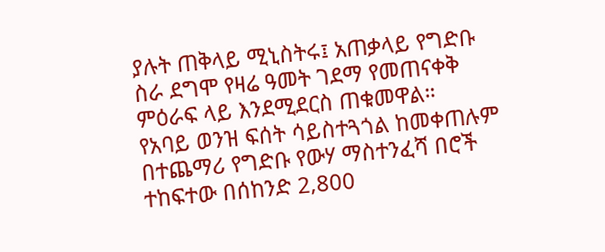ያሉት ጠቅላይ ሚኒስትሩ፤ አጠቃላይ የግድቡ ስራ ደግሞ የዛሬ ዓመት ገደማ የመጠናቀቅ ምዕራፍ ላይ እንደሚደርስ ጠቁመዋል።
የአባይ ወንዝ ፍሰት ሳይስተጓጎል ከመቀጠሉም በተጨማሪ የግድቡ የውሃ ማስተንፈሻ በሮች ተከፍተው በሰከንድ 2‚800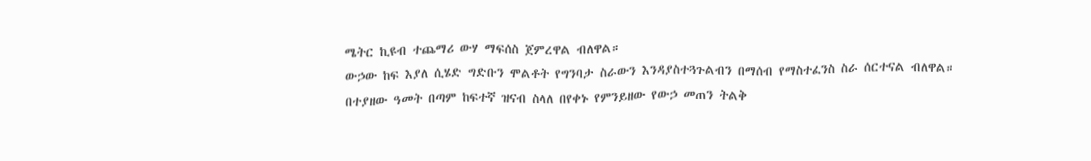ሜትር ኪዩብ ተጨማሪ ውሃ ማፍሰስ ጀምረዋል ብለዋል።
ውኃው ከፍ እያለ ሲሄድ ግድቡን ሞልቶት የግንባታ ስራውን እንዳያስተጓጉልብን በማሰብ የማስተፈንስ ስራ ሰርተናል ብለዋል።
በተያዘው ዓመት በጣም ከፍተኛ ዝናብ ስላለ በየቀኑ የምንይዘው የውኃ መጠን ትልቅ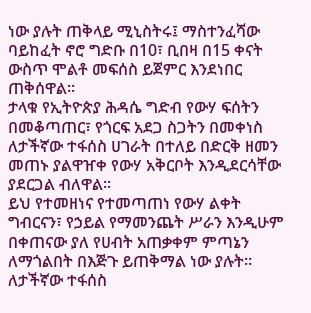ነው ያሉት ጠቅላይ ሚኒስትሩ፤ ማስተንፈሻው ባይከፈት ኖሮ ግድቡ በ10፣ ቢበዛ በ15 ቀናት ውስጥ ሞልቶ መፍሰስ ይጀምር እንደነበር ጠቅሰዋል።
ታላቁ የኢትዮጵያ ሕዳሴ ግድብ የውሃ ፍሰትን በመቆጣጠር፣ የጎርፍ አደጋ ስጋትን በመቀነስ ለታችኛው ተፋሰስ ሀገራት በተለይ በድርቅ ዘመን መጠኑ ያልዋዠቀ የውሃ አቅርቦት እንዲደርሳቸው ያደርጋል ብለዋል።
ይህ የተመዘነና የተመጣጠነ የውሃ ልቀት ግብርናን፣ የኃይል የማመንጨት ሥራን እንዲሁም በቀጠናው ያለ የሀብት አጠቃቀም ምጣኔን ለማጎልበት በእጅጉ ይጠቅማል ነው ያሉት።
ለታችኛው ተፋሰስ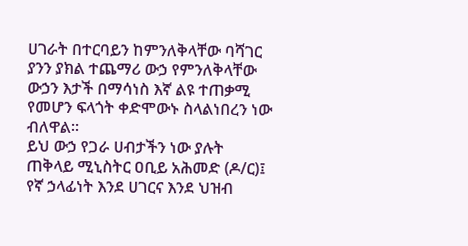ሀገራት በተርባይን ከምንለቅላቸው ባሻገር ያንን ያክል ተጨማሪ ውኃ የምንለቅላቸው ውኃን እታች በማሳነስ እኛ ልዩ ተጠቃሚ የመሆን ፍላጎት ቀድሞውኑ ስላልነበረን ነው ብለዋል።
ይህ ውኃ የጋራ ሀብታችን ነው ያሉት ጠቅላይ ሚኒስትር ዐቢይ አሕመድ (ዶ/ር)፤ የኛ ኃላፊነት እንደ ሀገርና እንደ ህዝብ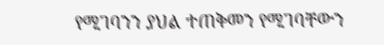የሚገባንን ያህል ተጠቅመን የሚገባቸውን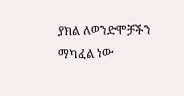ያክል ለወንድሞቻችን ማካፈል ነው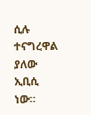ሲሉ ተናግረዋል ያለው ኢቢሲ ነው።